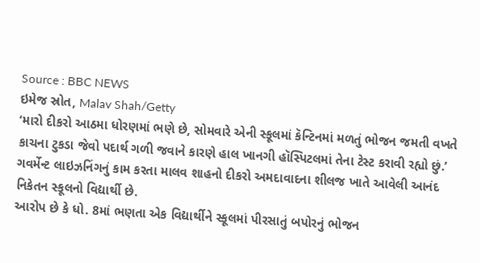Source : BBC NEWS
ઇમેજ સ્રોત, Malav Shah/Getty
‘મારો દીકરો આઠમા ધોરણમાં ભણે છે, સોમવારે એની સ્કૂલમાં કૅન્ટિનમાં મળતું ભોજન જમતી વખતે કાચના ટુકડા જેવો પદાર્થ ગળી જવાને કારણે હાલ ખાનગી હૉસ્પિટલમાં તેના ટેસ્ટ કરાવી રહ્યો છું.’
ગવર્મેન્ટ લાઇઝનિંગનું કામ કરતા માલવ શાહનો દીકરો અમદાવાદના શીલજ ખાતે આવેલી આનંદ નિકેતન સ્કૂલનો વિદ્યાર્થી છે.
આરોપ છે કે ધો. 8માં ભણતા એક વિદ્યાર્થીને સ્કૂલમાં પીરસાતું બપોરનું ભોજન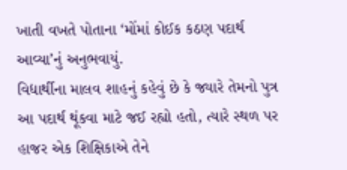ખાતી વખતે પોતાના ‘મોંમાં કોઈક કઠણ પદાર્થ આવ્યા’નું અનુભવાયું.
વિદ્યાર્થીના માલવ શાહનું કહેવું છે કે જ્યારે તેમનો પુત્ર આ પદાર્થ થૂંકવા માટે જઈ રહ્યો હતો, ત્યારે સ્થળ પર હાજર એક શિક્ષિકાએ તેને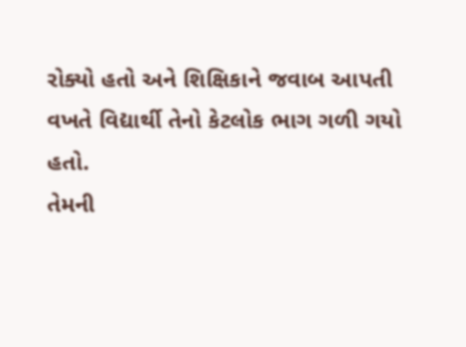રોક્યો હતો અને શિક્ષિકાને જવાબ આપતી વખતે વિદ્યાર્થી તેનો કેટલોક ભાગ ગળી ગયો હતો.
તેમની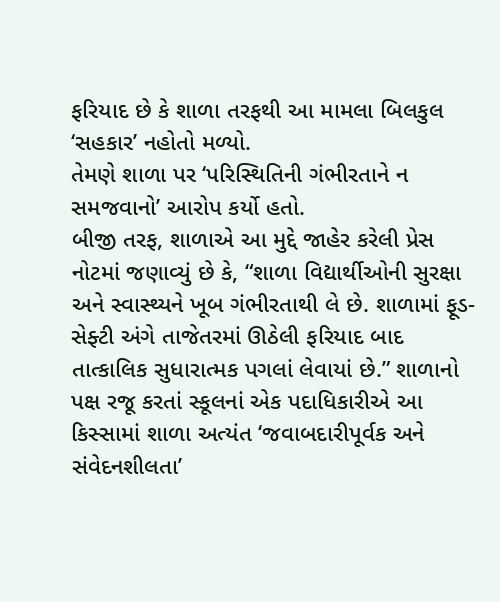ફરિયાદ છે કે શાળા તરફથી આ મામલા બિલકુલ ‘સહકાર’ નહોતો મળ્યો.
તેમણે શાળા પર ‘પરિસ્થિતિની ગંભીરતાને ન સમજવાનો’ આરોપ કર્યો હતો.
બીજી તરફ, શાળાએ આ મુદ્દે જાહેર કરેલી પ્રેસ નોટમાં જણાવ્યું છે કે, “શાળા વિદ્યાર્થીઓની સુરક્ષા અને સ્વાસ્થ્યને ખૂબ ગંભીરતાથી લે છે. શાળામાં ફૂડ-સેફ્ટી અંગે તાજેતરમાં ઊઠેલી ફરિયાદ બાદ તાત્કાલિક સુધારાત્મક પગલાં લેવાયાં છે.” શાળાનો પક્ષ રજૂ કરતાં સ્કૂલનાં એક પદાધિકારીએ આ કિસ્સામાં શાળા અત્યંત ‘જવાબદારીપૂર્વક અને સંવેદનશીલતા’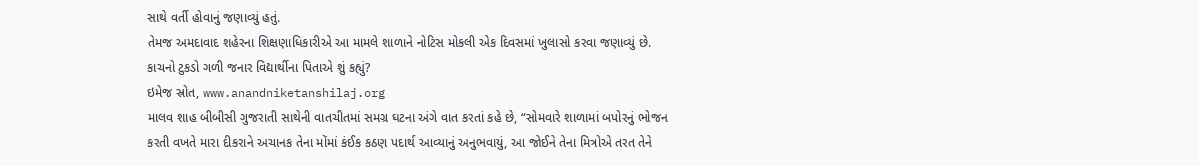સાથે વર્તી હોવાનું જણાવ્યું હતું.
તેમજ અમદાવાદ શહેરના શિક્ષણાધિકારીએ આ મામલે શાળાને નોટિસ મોકલી એક દિવસમાં ખુલાસો કરવા જણાવ્યું છે.
કાચનો ટુકડો ગળી જનાર વિદ્યાર્થીના પિતાએ શું કહ્યું?
ઇમેજ સ્રોત, www.anandniketanshilaj.org
માલવ શાહ બીબીસી ગુજરાતી સાથેની વાતચીતમાં સમગ્ર ઘટના અંગે વાત કરતાં કહે છે, “સોમવારે શાળામાં બપોરનું ભોજન કરતી વખતે મારા દીકરાને અચાનક તેના મોંમાં કંઈક કઠણ પદાર્થ આવ્યાનું અનુભવાયું, આ જોઈને તેના મિત્રોએ તરત તેને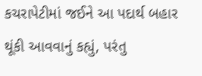કચરાપેટીમાં જઈને આ પદાર્થ બહાર થૂંકી આવવાનું કહ્યું, પરંતુ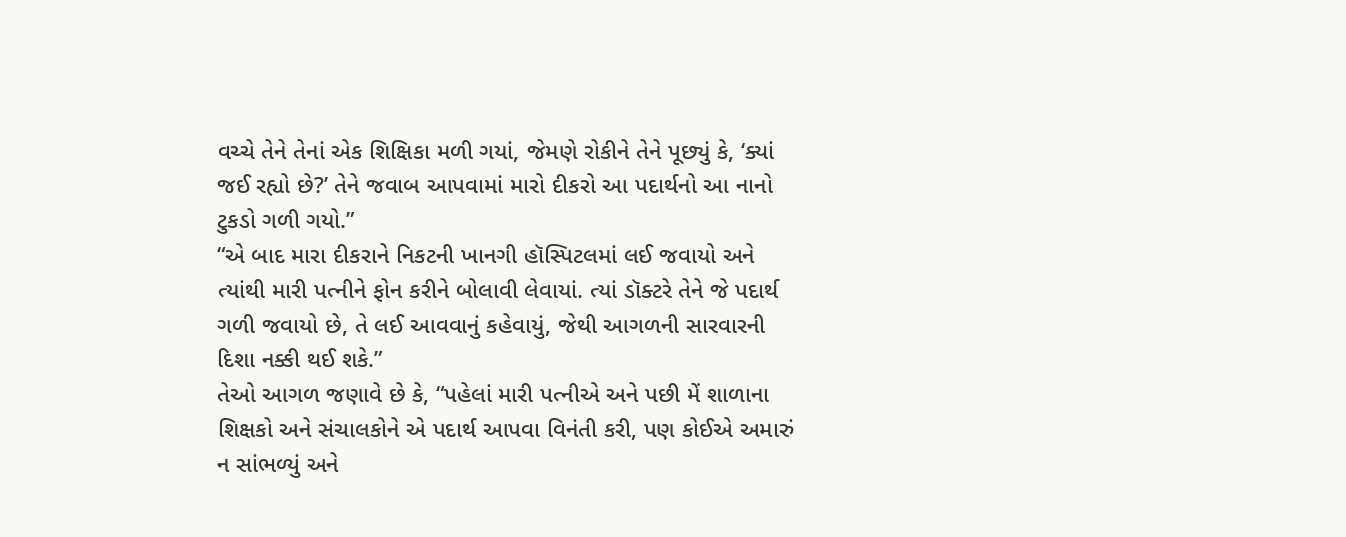વચ્ચે તેને તેનાં એક શિક્ષિકા મળી ગયાં, જેમણે રોકીને તેને પૂછ્યું કે, ‘ક્યાં જઈ રહ્યો છે?’ તેને જવાબ આપવામાં મારો દીકરો આ પદાર્થનો આ નાનો ટુકડો ગળી ગયો.”
“એ બાદ મારા દીકરાને નિકટની ખાનગી હૉસ્પિટલમાં લઈ જવાયો અને ત્યાંથી મારી પત્નીને ફોન કરીને બોલાવી લેવાયાં. ત્યાં ડૉક્ટરે તેને જે પદાર્થ ગળી જવાયો છે, તે લઈ આવવાનું કહેવાયું, જેથી આગળની સારવારની દિશા નક્કી થઈ શકે.”
તેઓ આગળ જણાવે છે કે, “પહેલાં મારી પત્નીએ અને પછી મેં શાળાના શિક્ષકો અને સંચાલકોને એ પદાર્થ આપવા વિનંતી કરી, પણ કોઈએ અમારું ન સાંભળ્યું અને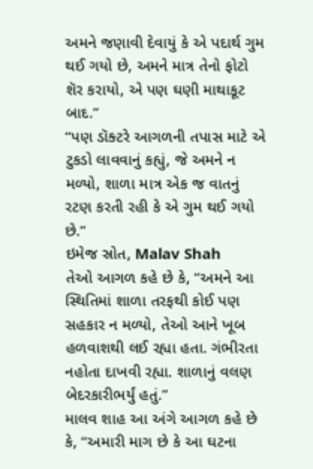અમને જણાવી દેવાયું કે એ પદાર્થ ગુમ થઈ ગયો છે, અમને માત્ર તેનો ફોટો શૅર કરાયો, એ પણ ઘણી માથાકૂટ બાદ.”
“પણ ડૉક્ટરે આગળની તપાસ માટે એ ટુકડો લાવવાનું કહ્યું, જે અમને ન મળ્યો, શાળા માત્ર એક જ વાતનું રટણ કરતી રહી કે એ ગુમ થઈ ગયો છે.”
ઇમેજ સ્રોત, Malav Shah
તેઓ આગળ કહે છે કે, “અમને આ સ્થિતિમાં શાળા તરફથી કોઈ પણ સહકાર ન મળ્યો, તેઓ આને ખૂબ હળવાશથી લઈ રહ્યા હતા. ગંભીરતા નહોતા દાખવી રહ્યા. શાળાનું વલણ બેદરકારીભર્યું હતું.”
માલવ શાહ આ અંગે આગળ કહે છે કે, “અમારી માગ છે કે આ ઘટના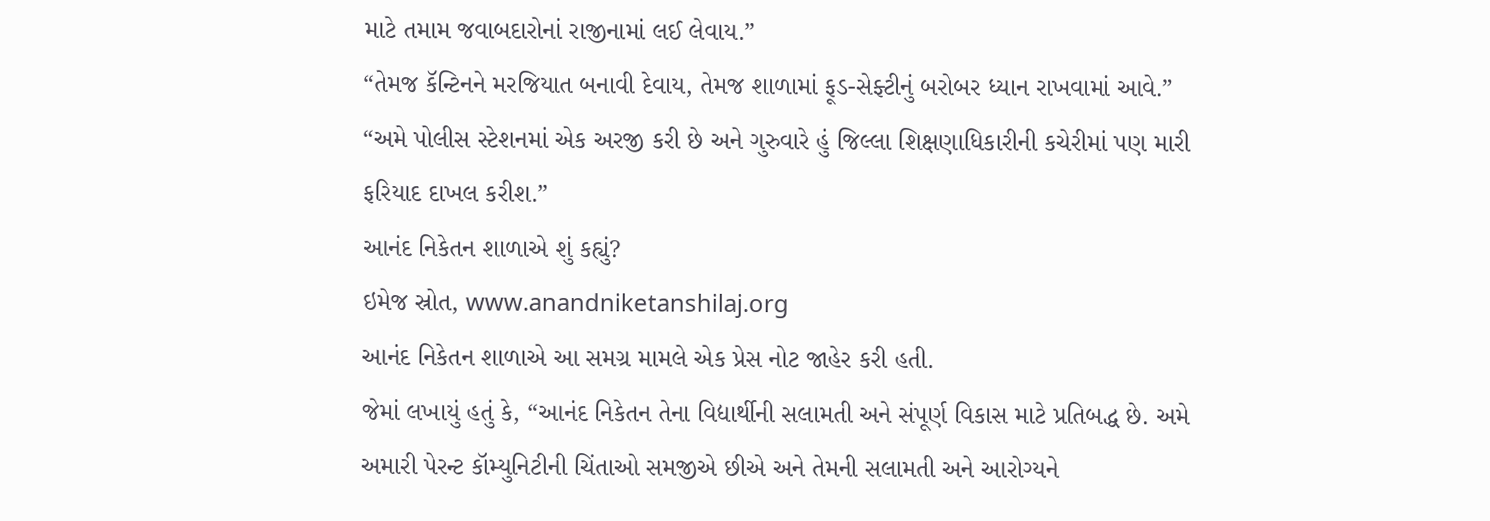માટે તમામ જવાબદારોનાં રાજીનામાં લઈ લેવાય.”
“તેમજ કૅન્ટિનને મરજિયાત બનાવી દેવાય, તેમજ શાળામાં ફૂડ-સેફ્ટીનું બરોબર ધ્યાન રાખવામાં આવે.”
“અમે પોલીસ સ્ટેશનમાં એક અરજી કરી છે અને ગુરુવારે હું જિલ્લા શિક્ષણાધિકારીની કચેરીમાં પણ મારી ફરિયાદ દાખલ કરીશ.”
આનંદ નિકેતન શાળાએ શું કહ્યું?
ઇમેજ સ્રોત, www.anandniketanshilaj.org
આનંદ નિકેતન શાળાએ આ સમગ્ર મામલે એક પ્રેસ નોટ જાહેર કરી હતી.
જેમાં લખાયું હતું કે, “આનંદ નિકેતન તેના વિદ્યાર્થીની સલામતી અને સંપૂર્ણ વિકાસ માટે પ્રતિબદ્ધ છે. અમે અમારી પેરન્ટ કૉમ્યુનિટીની ચિંતાઓ સમજીએ છીએ અને તેમની સલામતી અને આરોગ્યને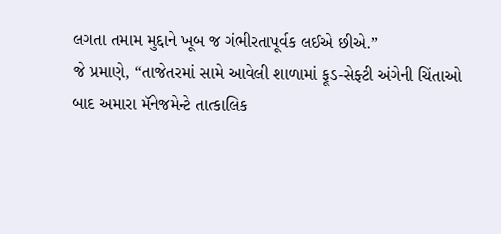લગતા તમામ મુદ્દાને ખૂબ જ ગંભીરતાપૂર્વક લઈએ છીએ.”
જે પ્રમાણે, “તાજેતરમાં સામે આવેલી શાળામાં ફૂડ-સેફ્ટી અંગેની ચિંતાઓ બાદ અમારા મૅનેજમેન્ટે તાત્કાલિક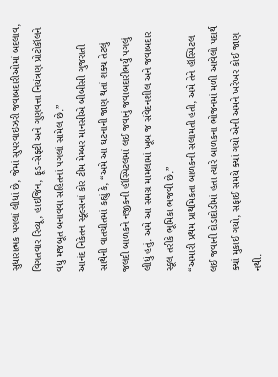સુધારાત્મક પગલાં લીધાં છે, જેમાં સુપરવાઇઝરી જવાબદારીઓમાં બદલાવ, વિગતવાર રિવ્યૂ, હાઇજિન, ફૂડ-સેફ્ટી અને ગુણવત્તા નિયંત્રણ પ્રોટોકૉલને વધુ મજબૂત બનાવવા સહિતનાં પગલાં સામેલ છે.”
આનંદ નિકેતન સ્કૂલ્સનાં કોર ટીમ મેમ્બર માનસીએ બીબીસી ગુજરાતી સાથેની વાતચીતમાં કહ્યું કે, “અમે આ ઘટનાની જાણ થતાં શક્ય તેટલું જલદી બાળકને નજીકની હૉસ્પિટલમાં લઈ જવાનું જવાબદારીભર્યું પગલું લીધું હતું. અમે આ સમગ્ર મામલામાં ખૂબ જ સંવેદનશીલ અને જવાબદાર સ્કૂલ તરીકે ભૂમિકા ભજવી છે.”
“અમારી પ્રથમ પ્રાથમિકતા બાળકની સલામતી હતી, અમે તેને હૉસ્પિટલ લઈ જવાની દોડાદોડીમાં હતા ત્યારે બાળકના ભોજનમાં મળી આવેલો પદાર્થ ક્યાં મુકાઈ ગયો, સફાઈ સમયે ક્યાં ગયો એની અમને ખરેખર કોઈ જાણ નથી.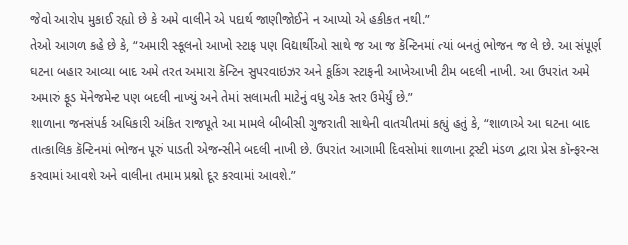જેવો આરોપ મુકાઈ રહ્યો છે કે અમે વાલીને એ પદાર્થ જાણીજોઈને ન આપ્યો એ હકીકત નથી.”
તેઓ આગળ કહે છે કે, “અમારી સ્કૂલનો આખો સ્ટાફ પણ વિદ્યાર્થીઓ સાથે જ આ જ કૅન્ટિનમાં ત્યાં બનતું ભોજન જ લે છે. આ સંપૂર્ણ ઘટના બહાર આવ્યા બાદ અમે તરત અમારા કૅન્ટિન સુપરવાઇઝર અને કૂકિંગ સ્ટાફની આખેઆખી ટીમ બદલી નાખી. આ ઉપરાંત અમે અમારું ફૂડ મૅનેજમેન્ટ પણ બદલી નાખ્યું અને તેમાં સલામતી માટેનું વધુ એક સ્તર ઉમેર્યું છે.”
શાળાના જનસંપર્ક અધિકારી અંકિત રાજપૂતે આ મામલે બીબીસી ગુજરાતી સાથેની વાતચીતમાં કહ્યું હતું કે, “શાળાએ આ ઘટના બાદ તાત્કાલિક કૅન્ટિનમાં ભોજન પૂરું પાડતી એજન્સીને બદલી નાખી છે. ઉપરાંત આગામી દિવસોમાં શાળાના ટ્રસ્ટી મંડળ દ્વારા પ્રેસ કૉન્ફરન્સ કરવામાં આવશે અને વાલીના તમામ પ્રશ્નો દૂર કરવામાં આવશે.”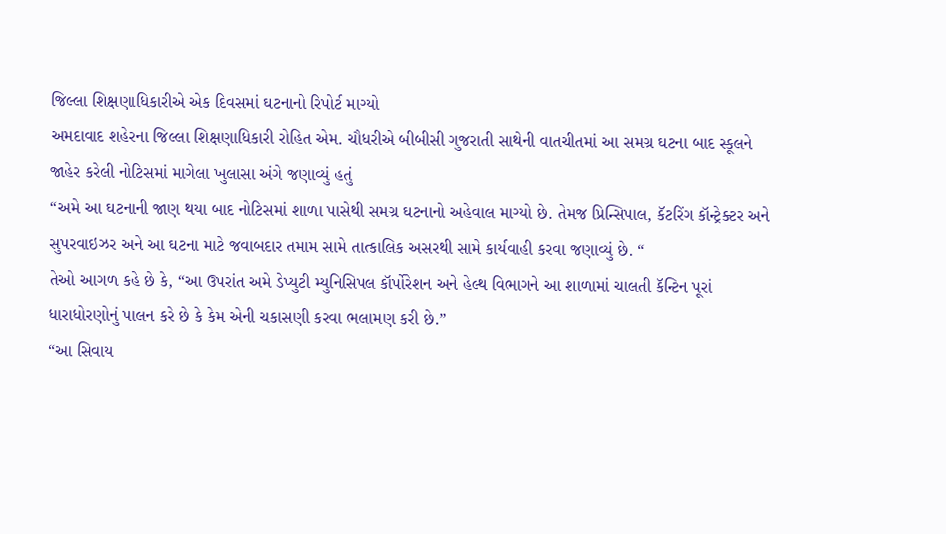જિલ્લા શિક્ષણાધિકારીએ એક દિવસમાં ઘટનાનો રિપોર્ટ માગ્યો
અમદાવાદ શહેરના જિલ્લા શિક્ષણાધિકારી રોહિત એમ. ચૌધરીએ બીબીસી ગુજરાતી સાથેની વાતચીતમાં આ સમગ્ર ઘટના બાદ સ્કૂલને જાહેર કરેલી નોટિસમાં માગેલા ખુલાસા અંગે જણાવ્યું હતું
“અમે આ ઘટનાની જાણ થયા બાદ નોટિસમાં શાળા પાસેથી સમગ્ર ઘટનાનો અહેવાલ માગ્યો છે. તેમજ પ્રિન્સિપાલ, કૅટરિંગ કૉન્ટ્રેક્ટર અને સુપરવાઇઝર અને આ ઘટના માટે જવાબદાર તમામ સામે તાત્કાલિક અસરથી સામે કાર્યવાહી કરવા જણાવ્યું છે. “
તેઓ આગળ કહે છે કે, “આ ઉપરાંત અમે ડેપ્યુટી મ્યુનિસિપલ કૉર્પોરેશન અને હેલ્થ વિભાગને આ શાળામાં ચાલતી કૅન્ટિન પૂરાં ધારાધોરણોનું પાલન કરે છે કે કેમ એની ચકાસણી કરવા ભલામણ કરી છે.”
“આ સિવાય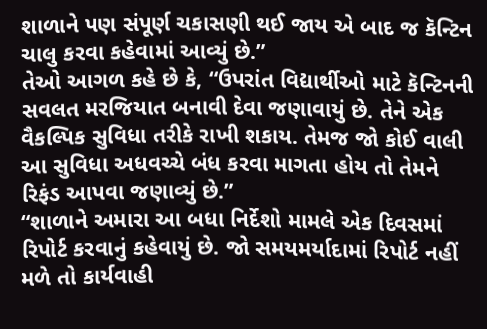શાળાને પણ સંપૂર્ણ ચકાસણી થઈ જાય એ બાદ જ કૅન્ટિન ચાલુ કરવા કહેવામાં આવ્યું છે.”
તેઓ આગળ કહે છે કે, “ઉપરાંત વિદ્યાર્થીઓ માટે કૅન્ટિનની સવલત મરજિયાત બનાવી દેવા જણાવાયું છે. તેને એક વૈકલ્પિક સુવિધા તરીકે રાખી શકાય. તેમજ જો કોઈ વાલી આ સુવિધા અધવચ્ચે બંધ કરવા માગતા હોય તો તેમને રિફંડ આપવા જણાવ્યું છે.”
“શાળાને અમારા આ બધા નિર્દેશો મામલે એક દિવસમાં રિપોર્ટ કરવાનું કહેવાયું છે. જો સમયમર્યાદામાં રિપોર્ટ નહીં મળે તો કાર્યવાહી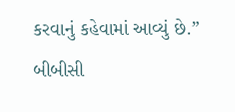કરવાનું કહેવામાં આવ્યું છે.”
બીબીસી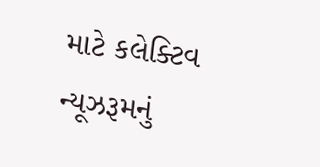માટે કલેક્ટિવ ન્યૂઝરૂમનું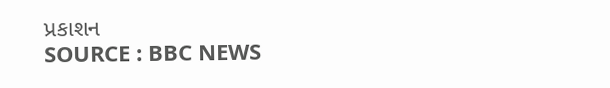પ્રકાશન
SOURCE : BBC NEWS